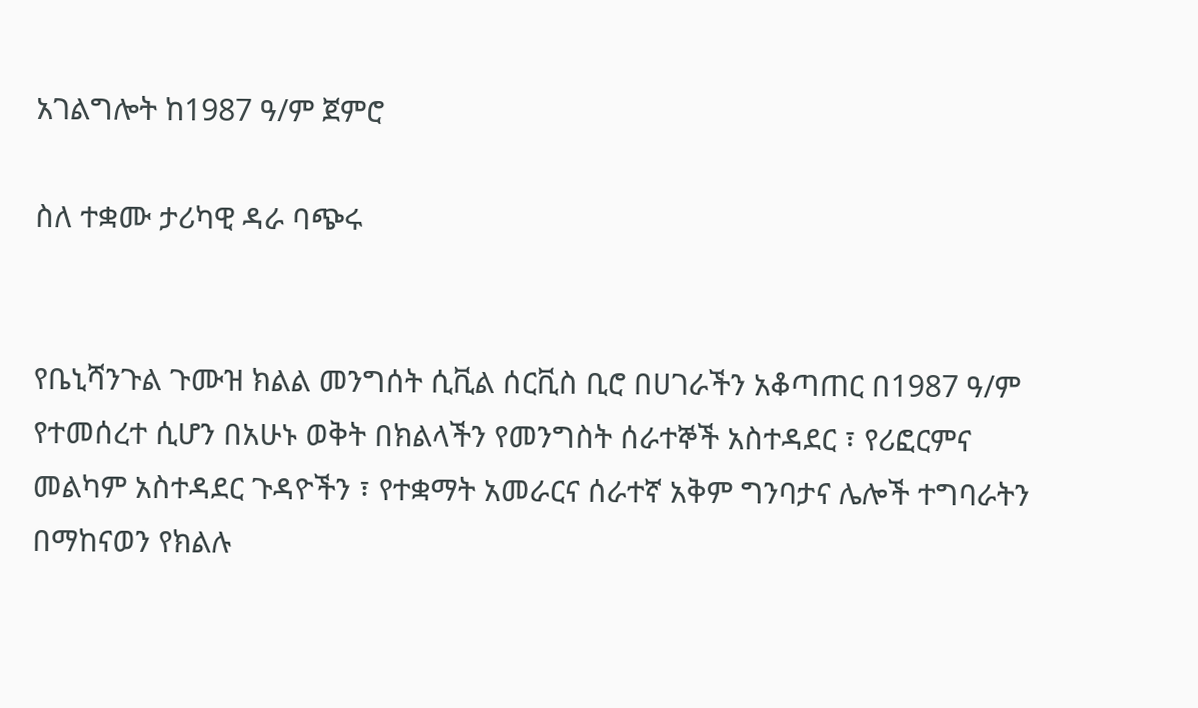አገልግሎት ከ1987 ዓ/ም ጀምሮ

ስለ ተቋሙ ታሪካዊ ዳራ ባጭሩ


የቤኒሻንጉል ጉሙዝ ክልል መንግሰት ሲቪል ሰርቪስ ቢሮ በሀገራችን አቆጣጠር በ1987 ዓ/ም የተመሰረተ ሲሆን በአሁኑ ወቅት በክልላችን የመንግስት ሰራተኞች አስተዳደር ፣ የሪፎርምና መልካም አስተዳደር ጉዳዮችን ፣ የተቋማት አመራርና ሰራተኛ አቅም ግንባታና ሌሎች ተግባራትን በማከናወን የክልሉ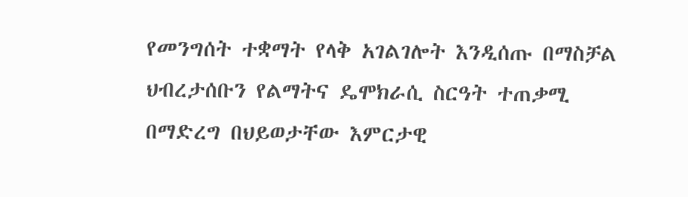የመንግሰት ተቋማት የላቅ አገልገሎት እንዲሰጡ በማስቻል ህብረታሰቡን የልማትና ዴሞክራሲ ስርዓት ተጠቃሚ በማድረግ በህይወታቸው እምርታዊ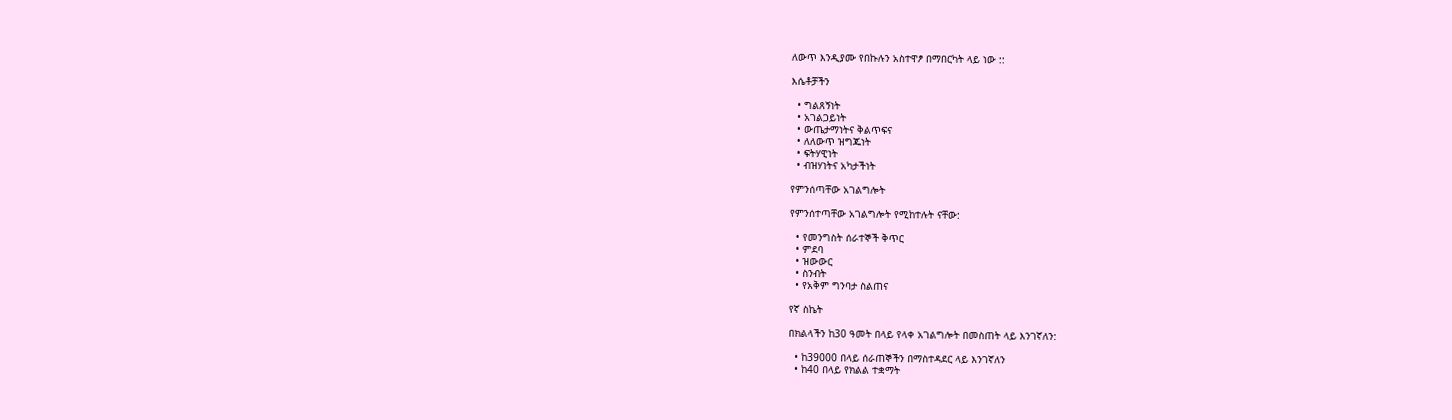ለውጥ እንዲያሙ የበኩሉን አስተዋፆ በማበርካት ላይ ነው ::

እሴቶቻችን

  • ግልጸኝነት
  • አገልጋይነት
  • ውጤታማነትና ቅልጥፍና
  • ለለውጥ ዝግጁነት
  • ፍትሃዊነት
  • ብዝሃነትና አካታችነት

የምንሰጣቸው አገልግሎት

የምንሰተጣቸው አገልግሎት የሚከተሉት ናቸው:

  • የመንግስት ሰራተኞች ቅጥር
  • ምደባ
  • ዝውውር
  • ስንብት
  • የአቅም ግንባታ ስልጠና

የኛ ስኬት

በክልላችን ከ30 ዓመት በላይ የላቀ አገልግሎት በመስጠት ላይ እንገኛለን:

  • ከ39000 በላይ ሰራጠኞችን በማስተዳደር ላይ እንገኛለን
  • ከ40 በላይ የክልል ተቋማት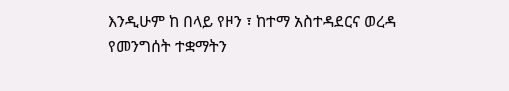እንዲሁም ከ በላይ የዞን ፣ ከተማ አስተዳደርና ወረዳ የመንግሰት ተቋማትን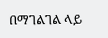በማገልገል ላይ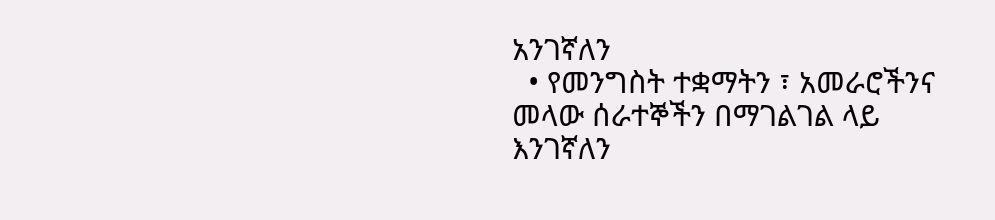አንገኛለን
  • የመንግስት ተቋማትን ፣ አመራሮችንና መላው ሰራተኞችን በማገልገል ላይ እንገኛለን